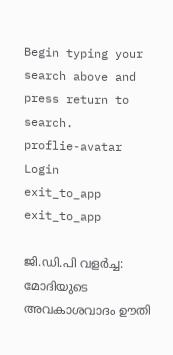Begin typing your search above and press return to search.
proflie-avatar
Login
exit_to_app
exit_to_app

ജി.ഡി.പി വളർച്ച: മോദിയുടെ അവകാശവാദം ഊതി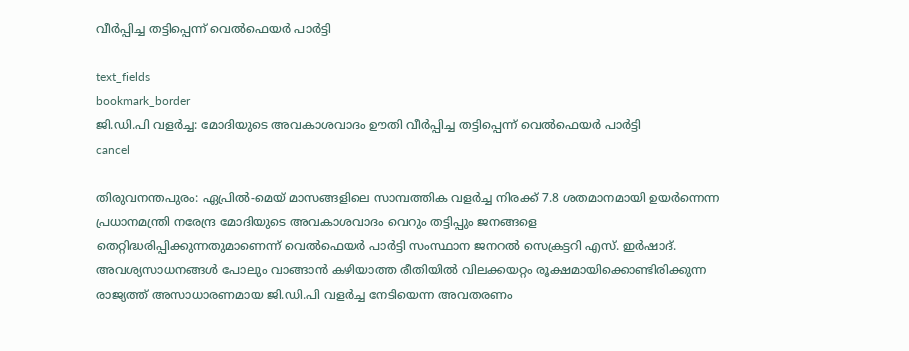വീർപ്പിച്ച തട്ടിപ്പെന്ന് വെൽഫെയർ പാർട്ടി

text_fields
bookmark_border
ജി.ഡി.പി വളർച്ച: മോദിയുടെ അവകാശവാദം ഊതി വീർപ്പിച്ച തട്ടിപ്പെന്ന് വെൽഫെയർ പാർട്ടി
cancel

തിരുവനന്തപുരം: ഏപ്രിൽ-മെയ് മാസങ്ങളിലെ സാമ്പത്തിക വളർച്ച നിരക്ക് 7.8 ശതമാനമായി ഉയർന്നെന്ന പ്രധാനമന്ത്രി നരേന്ദ്ര മോദിയുടെ അവകാശവാദം വെറും തട്ടിപ്പും ജനങ്ങളെ തെറ്റിദ്ധരിപ്പിക്കുന്നതുമാണെന്ന് വെൽഫെയർ പാർട്ടി സംസ്ഥാന ജനറൽ സെക്രട്ടറി എസ്. ഇർഷാദ്. അവശ്യസാധനങ്ങൾ പോലും വാങ്ങാൻ കഴിയാത്ത രീതിയിൽ വിലക്കയറ്റം രൂക്ഷമായിക്കൊണ്ടിരിക്കുന്ന രാജ്യത്ത് അസാധാരണമായ ജി.ഡി.പി വളർച്ച നേടിയെന്ന അവതരണം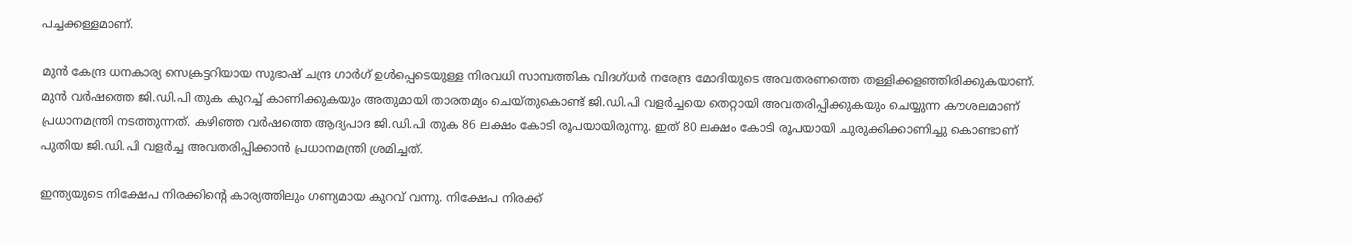പച്ചക്കള്ളമാണ്.

മുൻ കേന്ദ്ര ധനകാര്യ സെക്രട്ടറിയായ സുഭാഷ് ചന്ദ്ര ഗാര്‍ഗ് ഉൾപ്പെടെയുള്ള നിരവധി സാമ്പത്തിക വിദഗ്ധർ നരേന്ദ്ര മോദിയുടെ അവതരണത്തെ തള്ളിക്കളഞ്ഞിരിക്കുകയാണ്. മുൻ വർഷത്തെ ജി.ഡി.പി തുക കുറച്ച് കാണിക്കുകയും അതുമായി താരതമ്യം ചെയ്തുകൊണ്ട് ജി.ഡി.പി വളർച്ചയെ തെറ്റായി അവതരിപ്പിക്കുകയും ചെയ്യുന്ന കൗശലമാണ് പ്രധാനമന്ത്രി നടത്തുന്നത്. കഴിഞ്ഞ വർഷത്തെ ആദ്യപാദ ജി.ഡി.പി തുക 86 ലക്ഷം കോടി രൂപയായിരുന്നു. ഇത് 80 ലക്ഷം കോടി രൂപയായി ചുരുക്കിക്കാണിച്ചു കൊണ്ടാണ് പുതിയ ജി.ഡി.പി വളർച്ച അവതരിപ്പിക്കാൻ പ്രധാനമന്ത്രി ശ്രമിച്ചത്.

ഇന്ത്യയുടെ നിക്ഷേപ നിരക്കിന്റെ കാര്യത്തിലും ഗണ്യമായ കുറവ് വന്നു. നിക്ഷേപ നിരക്ക്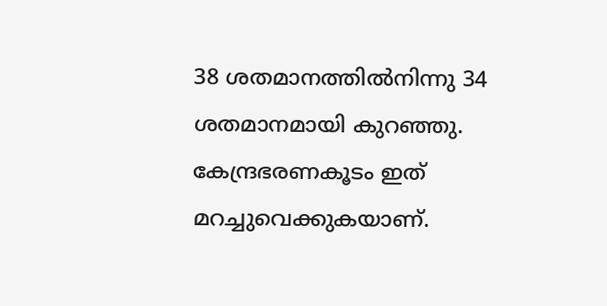38 ശതമാനത്തിൽനിന്നു 34 ശതമാനമായി കുറഞ്ഞു. കേന്ദ്രഭരണകൂടം ഇത് മറച്ചുവെക്കുകയാണ്.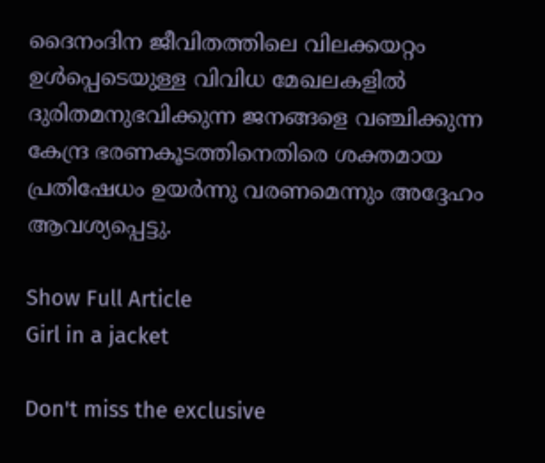ദൈനംദിന ജീവിതത്തിലെ വിലക്കയറ്റം ഉൾപ്പെടെയുള്ള വിവിധ മേഖലകളിൽ ദുരിതമനുഭവിക്കുന്ന ജനങ്ങളെ വഞ്ചിക്കുന്ന കേന്ദ്ര ഭരണകൂടത്തിനെതിരെ ശക്തമായ പ്രതിഷേധം ഉയർന്നു വരണമെന്നും അദ്ദേഹം ആവശ്യപ്പെട്ടു.

Show Full Article
Girl in a jacket

Don't miss the exclusive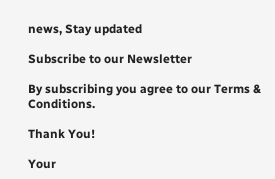news, Stay updated

Subscribe to our Newsletter

By subscribing you agree to our Terms & Conditions.

Thank You!

Your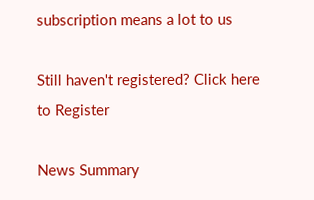subscription means a lot to us

Still haven't registered? Click here to Register

News Summary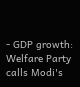- GDP growth: Welfare Party calls Modi's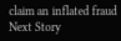claim an inflated fraud
Next Story